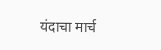यंदाचा मार्च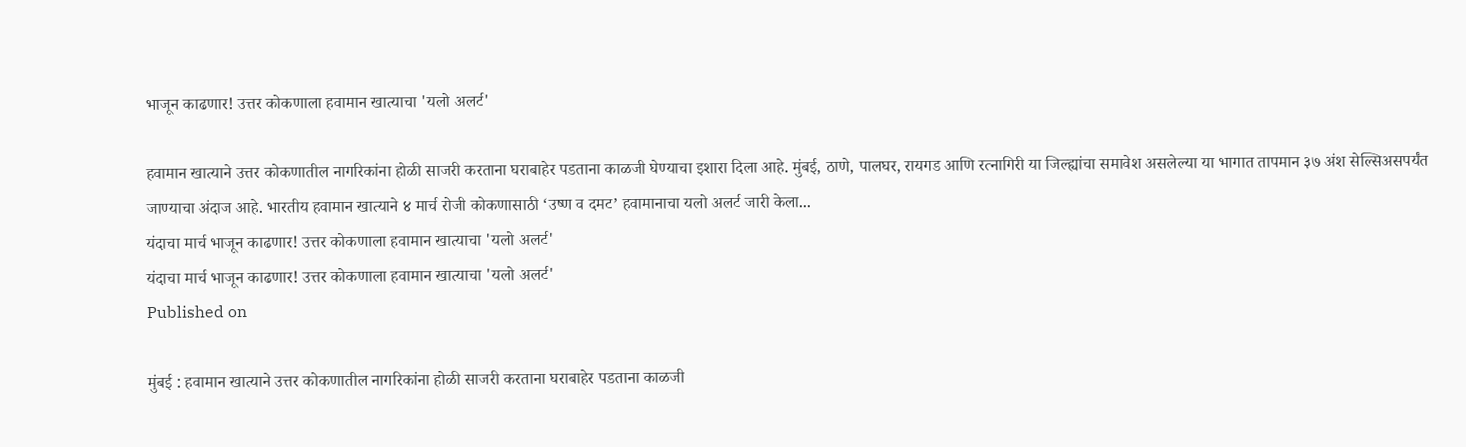भाजून काढणार! उत्तर कोकणाला हवामान खात्याचा 'यलो अलर्ट'

हवामान खात्याने उत्तर कोकणातील नागरिकांना होळी साजरी करताना घराबाहेर पडताना काळजी घेण्याचा इशारा दिला आहे. मुंबई, ठाणे, पालघर, रायगड आणि रत्नागिरी या जिल्ह्यांचा समावेश असलेल्या या भागात तापमान ३७ अंश सेल्सिअसपर्यंत जाण्याचा अंदाज आहे. भारतीय हवामान खात्याने ४ मार्च रोजी कोकणासाठी ‘उष्ण व दमट’ हवामानाचा यलो अलर्ट जारी केला...
यंदाचा मार्च भाजून काढणार! उत्तर कोकणाला हवामान खात्याचा 'यलो अलर्ट'
यंदाचा मार्च भाजून काढणार! उत्तर कोकणाला हवामान खात्याचा 'यलो अलर्ट'
Published on

मुंबई : हवामान खात्याने उत्तर कोकणातील नागरिकांना होळी साजरी करताना घराबाहेर पडताना काळजी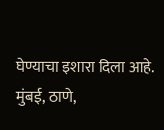घेण्याचा इशारा दिला आहे. मुंबई, ठाणे,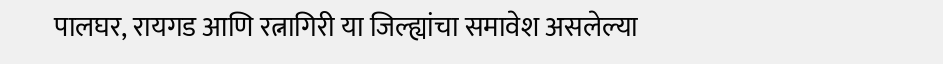पालघर, रायगड आणि रत्नागिरी या जिल्ह्यांचा समावेश असलेल्या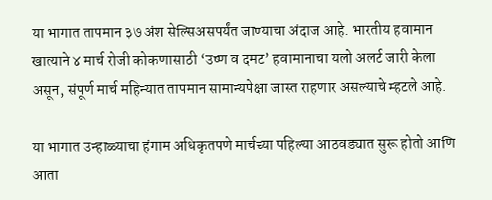या भागात तापमान ३७ अंश सेल्सिअसपर्यंत जाण्याचा अंदाज आहे. भारतीय हवामान खात्याने ४ मार्च रोजी कोकणासाठी ‘उष्ण व दमट’ हवामानाचा यलो अलर्ट जारी केला असून, संपूर्ण मार्च महिन्यात तापमान सामान्यपेक्षा जास्त राहणार असल्याचे म्हटले आहे.

या भागात उन्हाळ्याचा हंगाम अधिकृतपणे मार्चच्या पहिल्या आठवड्यात सुरू होतो आणि आता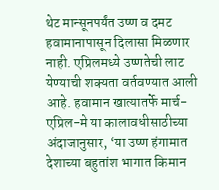थेट मान्सूनपर्यंत उष्ण व दमट हवामानापासून दिलासा मिळणार नाही. एप्रिलमध्ये उष्णतेची लाट येण्याची शक्यता वर्तवण्यात आली आहे. हवामान खात्यातर्फे मार्च-एप्रिल-मे या कालावधीसाठीच्या अंदाजानुसार, ‘या उष्ण हंगामात देशाच्या बहुतांश भागात किमान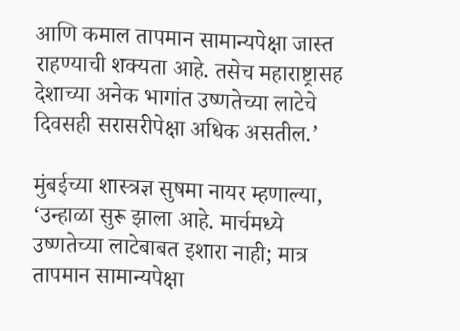आणि कमाल तापमान सामान्यपेक्षा जास्त राहण्याची शक्यता आहे. तसेच महाराष्ट्रासह देशाच्या अनेक भागांत उष्णतेच्या लाटेचे दिवसही सरासरीपेक्षा अधिक असतील.’

मुंबईच्या शास्त्रज्ञ सुषमा नायर म्हणाल्या, ‘उन्हाळा सुरू झाला आहे. मार्चमध्ये उष्णतेच्या लाटेबाबत इशारा नाही; मात्र तापमान सामान्यपेक्षा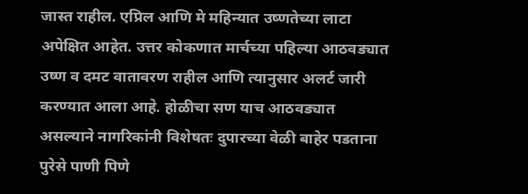जास्त राहील. एप्रिल आणि मे महिन्यात उष्णतेच्या लाटा अपेक्षित आहेत. उत्तर कोकणात मार्चच्या पहिल्या आठवड्यात उष्ण व दमट वातावरण राहील आणि त्यानुसार अलर्ट जारी करण्यात आला आहे. होळीचा सण याच आठवड्यात असल्याने नागरिकांनी विशेषतः दुपारच्या वेळी बाहेर पडताना पुरेसे पाणी पिणे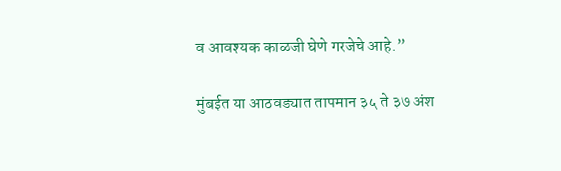व आवश्यक काळजी घेणे गरजेचे आहे.”

मुंबईत या आठवड्यात तापमान ३५ ते ३७ अंश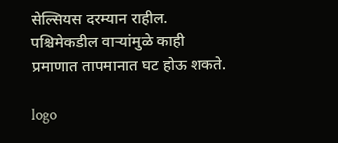सेल्सियस दरम्यान राहील. पश्चिमेकडील वाऱ्यांमुळे काही प्रमाणात तापमानात घट होऊ शकते.

logo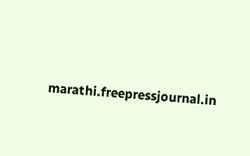marathi.freepressjournal.in